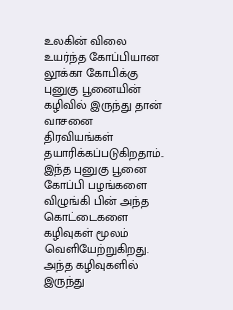உலகின் விலை உயர்ந்த கோப்பியான லூக்கா கோபிக்கு புனுகு பூனையின் கழிவில் இருந்து தான் வாசனை திரவியங்கள் தயாரிக்கப்படுகிறதாம்..
இந்த புனுகு பூனை கோப்பி பழங்களை விழுங்கி பின் அந்த கொட்டைகளை கழிவுகள் மூலம் வெளியேற்றுகிறது. அந்த கழிவுகளில் இருந்து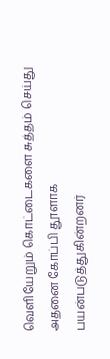வெளியேறும் கொட்டைகளை சுத்தம் செய்து அதனை கோப்பி தூளாக பயன்படுத்துகின்றனர்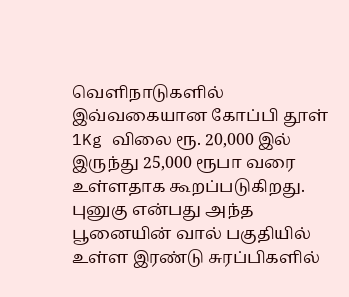வெளிநாடுகளில் இவ்வகையான கோப்பி தூள் 1Kg விலை ரூ. 20,000 இல் இருந்து 25,000 ரூபா வரை உள்ளதாக கூறப்படுகிறது.
புனுகு என்பது அந்த பூனையின் வால் பகுதியில் உள்ள இரண்டு சுரப்பிகளில்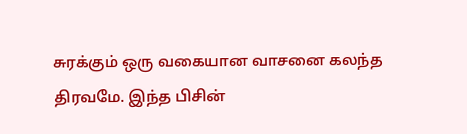சுரக்கும் ஒரு வகையான வாசனை கலந்த திரவமே. இந்த பிசின்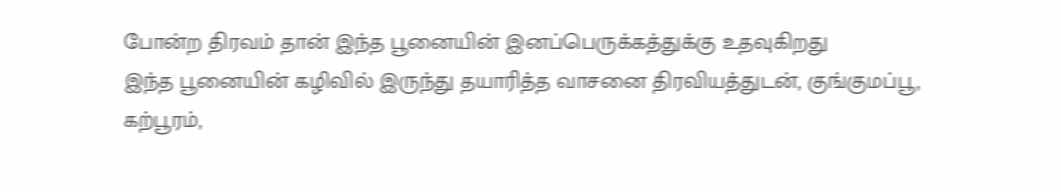போன்ற திரவம் தான் இந்த பூனையின் இனப்பெருக்கத்துக்கு உதவுகிறது
இந்த பூனையின் கழிவில் இருந்து தயாரித்த வாசனை திரவியத்துடன், குங்குமப்பூ, கற்பூரம்,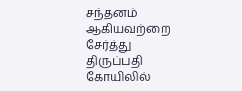சந்தனம் ஆகியவற்றை சேர்த்து திருப்பதி கோயிலில்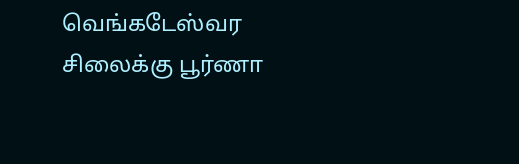வெங்கடேஸ்வர சிலைக்கு பூர்ணா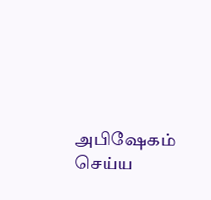அபிஷேகம் செய்ய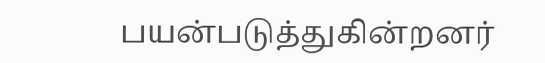பயன்படுத்துகின்றனர்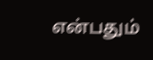என்பதும்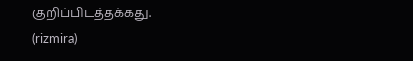குறிப்பிடத்தக்கது.
(rizmira)